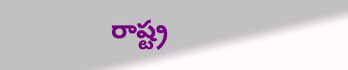రాష్ట్ర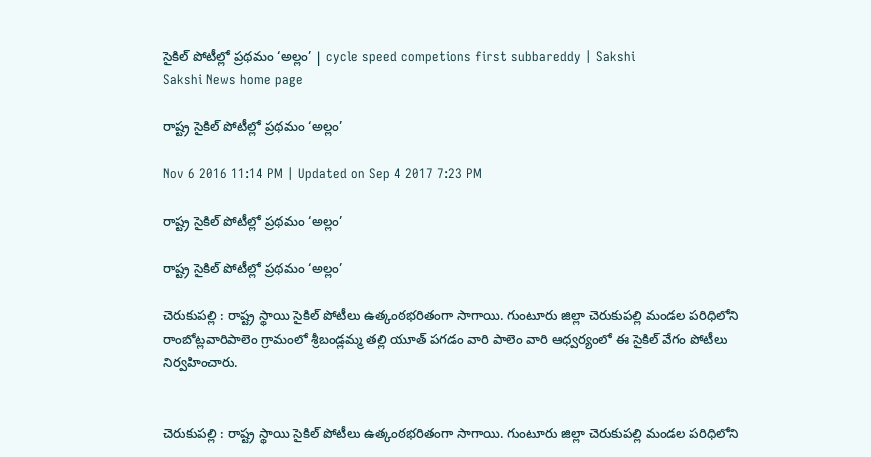సైకిల్‌ పోటీల్లో ప్రథమం ‘అల్లం’ | cycle speed competions first subbareddy | Sakshi
Sakshi News home page

రాష్ట్ర సైకిల్‌ పోటీల్లో ప్రథమం ‘అల్లం’

Nov 6 2016 11:14 PM | Updated on Sep 4 2017 7:23 PM

రాష్ట్ర సైకిల్‌ పోటీల్లో ప్రథమం ‘అల్లం’

రాష్ట్ర సైకిల్‌ పోటీల్లో ప్రథమం ‘అల్లం’

చెరుకుపల్లి : రాష్ట్ర స్థాయి సైకిల్‌ పోటీలు ఉత్కంఠభరితంగా సాగాయి. గుంటూరు జిల్లా చెరుకుపల్లి మండల పరిధిలోని రాంబోట్లవారిపాలెం గ్రామంలో శ్రీబండ్లమ్మ తల్లి యూత్‌ పగడం వారి పాలెం వారి ఆధ్వర్యంలో ఈ సైకిల్‌ వేగం పోటీలు నిర్వహించారు.


చెరుకుపల్లి : రాష్ట్ర స్థాయి సైకిల్‌ పోటీలు ఉత్కంఠభరితంగా సాగాయి. గుంటూరు జిల్లా చెరుకుపల్లి మండల పరిధిలోని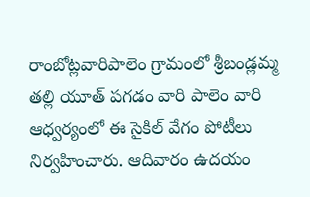రాంబోట్లవారిపాలెం గ్రామంలో శ్రీబండ్లమ్మ తల్లి యూత్‌ పగడం వారి పాలెం వారి ఆధ్వర్యంలో ఈ సైకిల్‌ వేగం పోటీలు నిర్వహించారు. ఆదివారం ఉదయం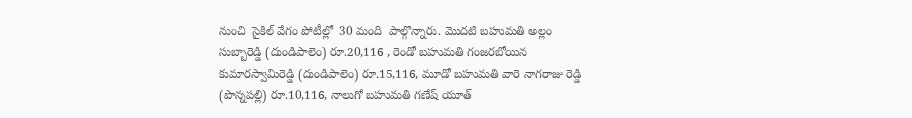నుంచి  సైకిల్‌ వేగం పోటీల్లో  30 మంది  పాల్గొన్నారు. మొదటి బహుమతి అల్లం సుబ్బారెడ్డి (దుండిపాలెం) రూ.20,116 , రెండో బహుమతి గంజరబోయిన కుమారస్వామిరెడ్డి (దుండిపాలెం) రూ.15,116, మూడో బహుమతి వారె నాగరాజు రెడ్డి (పొన్నపల్లి) రూ.10,116, నాలుగో బహుమతి గణేష్‌ యూత్‌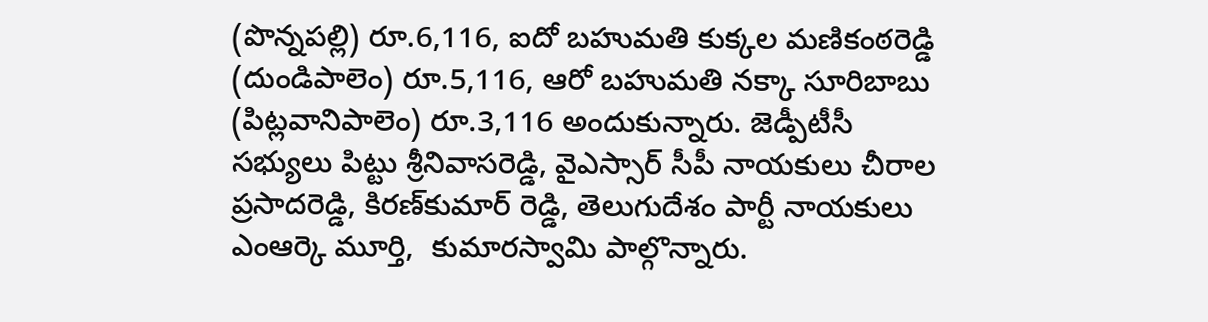(పొన్నపల్లి) రూ.6,116, ఐదో బహుమతి కుక్కల మణికంఠరెడ్డి (దుండిపాలెం) రూ.5,116, ఆరో బహుమతి నక్కా సూరిబాబు (పిట్లవానిపాలెం) రూ.3,116 అందుకున్నారు. జెడ్పీటీసీ సభ్యులు పిట్టు శ్రీనివాసరెడ్డి, వైఎస్సార్‌ సీపీ నాయకులు చీరాల ప్రసాదరెడ్డి, కిరణ్‌కుమార్‌ రెడ్డి, తెలుగుదేశం పార్టీ నాయకులు ఎంఆర్కె మూర్తి,  కుమారస్వామి పాల్గొన్నారు.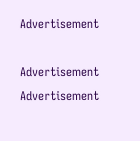Advertisement

Advertisement
Advertisement